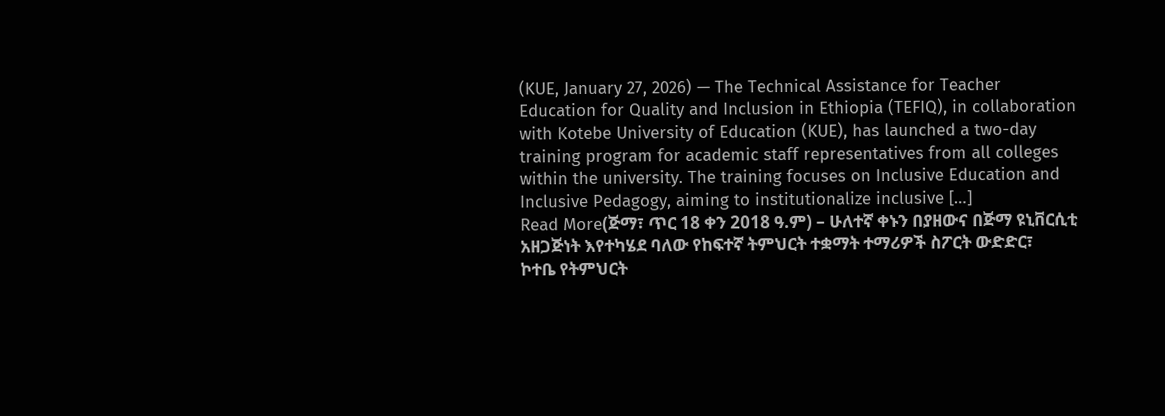(KUE, January 27, 2026) — The Technical Assistance for Teacher Education for Quality and Inclusion in Ethiopia (TEFIQ), in collaboration with Kotebe University of Education (KUE), has launched a two-day training program for academic staff representatives from all colleges within the university. The training focuses on Inclusive Education and Inclusive Pedagogy, aiming to institutionalize inclusive […]
Read More(ጅማ፣ ጥር 18 ቀን 2018 ዓ.ም) – ሁለተኛ ቀኑን በያዘውና በጅማ ዩኒቨርሲቲ አዘጋጅነት እየተካሄደ ባለው የከፍተኛ ትምህርት ተቋማት ተማሪዎች ስፖርት ውድድር፣ ኮተቤ የትምህርት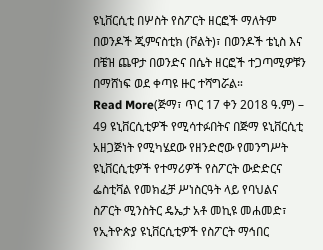ዩኒቨርሲቲ በሦስት የስፖርት ዘርፎች ማለትም በወንዶች ጂምናስቲክ (ቮልት)፣ በወንዶች ቴኒስ እና በቼዝ ጨዋታ በወንድና በሴት ዘርፎች ተጋጣሚዎቹን በማሸነፍ ወደ ቀጣዩ ዙር ተሻግሯል።
Read More(ጅማ፣ ጥር 17 ቀን 2018 ዓ.ም) – 49 ዩኒቨርሲቲዎች የሚሳተፉበትና በጅማ ዩኒቨርሲቲ አዘጋጅነት የሚካሄደው የዘንድሮው የመንግሥት ዩኒቨርሲቲዎች የተማሪዎች የስፖርት ውድድርና ፌስቲቫል የመክፈቻ ሥነስርዓት ላይ የባህልና ስፖርት ሚንስትር ዴኤታ አቶ መኪዩ መሐመድ፣ የኢትዮጵያ ዩኒቨርሲቲዎች የስፖርት ማኅበር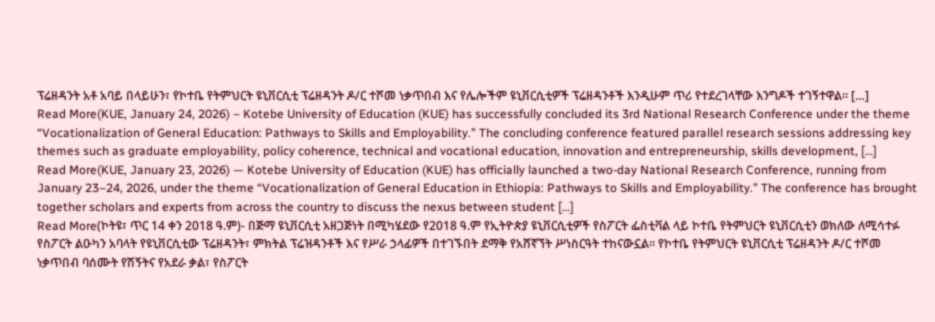ፕሬዘዳንት አቶ አባይ በላይሁን፣ የኮተቤ የትምህርት ዩኒቨርሲቲ ፕሬዘዳንት ዶ/ር ተሾመ ነቃጥበብ እና የሌሎችም ዩኒቨርሲቲዎች ፕሬዘዳንቶች እንዲሁም ጥሪ የተደረገላቸው እንግዶች ተገኝተዋል። […]
Read More(KUE, January 24, 2026) – Kotebe University of Education (KUE) has successfully concluded its 3rd National Research Conference under the theme “Vocationalization of General Education: Pathways to Skills and Employability.” The concluding conference featured parallel research sessions addressing key themes such as graduate employability, policy coherence, technical and vocational education, innovation and entrepreneurship, skills development, […]
Read More(KUE, January 23, 2026) — Kotebe University of Education (KUE) has officially launched a two-day National Research Conference, running from January 23–24, 2026, under the theme “Vocationalization of General Education in Ethiopia: Pathways to Skills and Employability.” The conference has brought together scholars and experts from across the country to discuss the nexus between student […]
Read More(ኮትዩ፣ ጥር 14 ቀን 2018 ዓ.ም)- በጅማ ዩኒቨርሲቲ አዘጋጅነት በሚካሄደው የ2018 ዓ.ም የኢትዮጵያ ዩኒቨርሲቲዎች የስፖርት ፌስቲቫል ላይ ኮተቤ የትምህርት ዩኒቨርሲቲን ወክለው ለሚሳተፉ የስፖርት ልዑካን አባላት የዩኒቨርሲቲው ፕሬዘዳንት፣ ምክትል ፕሬዝዳንቶች እና የሥራ ኃላፊዎች በተገኙበት ደማቅ የአሸኛኘት ሥነስርዓት ተከናውኗል። የኮተቤ የትምህርት ዩኒቨርሲቲ ፕሬዘዳንት ዶ/ር ተሾመ ነቃጥበብ ባሰሙት የሽኝትና የአደራ ቃል፣ የስፖርት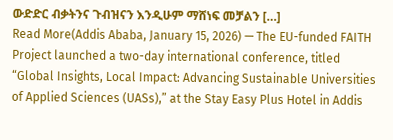ውድድር ብቃትንና ጉብዝናን እንዲሁም ማሸነፍ መቻልን […]
Read More(Addis Ababa, January 15, 2026) — The EU-funded FAITH Project launched a two-day international conference, titled “Global Insights, Local Impact: Advancing Sustainable Universities of Applied Sciences (UASs),” at the Stay Easy Plus Hotel in Addis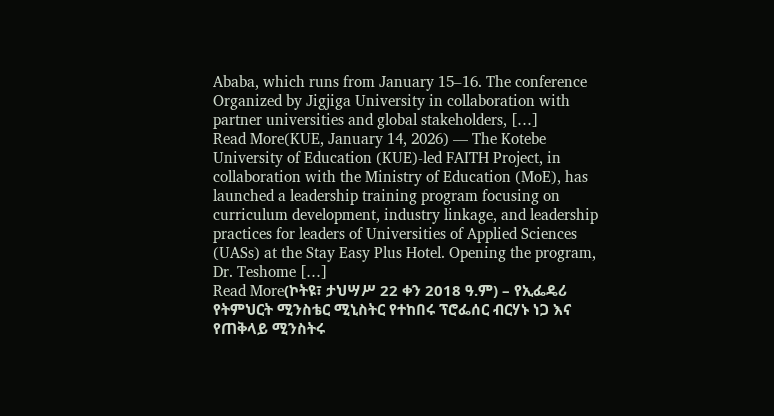Ababa, which runs from January 15–16. The conference Organized by Jigjiga University in collaboration with partner universities and global stakeholders, […]
Read More(KUE, January 14, 2026) — The Kotebe University of Education (KUE)-led FAITH Project, in collaboration with the Ministry of Education (MoE), has launched a leadership training program focusing on curriculum development, industry linkage, and leadership practices for leaders of Universities of Applied Sciences (UASs) at the Stay Easy Plus Hotel. Opening the program, Dr. Teshome […]
Read More(ኮትዩ፣ ታህሣሥ 22 ቀን 2018 ዓ.ም) – የኢፌዴሪ የትምህርት ሚንስቴር ሚኒስትር የተከበሩ ፕሮፌሰር ብርሃኑ ነጋ እና የጠቅላይ ሚንስትሩ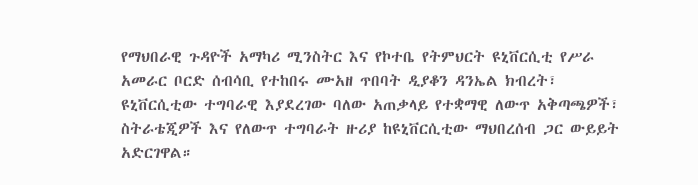የማህበራዊ ጉዳዮች አማካሪ ሚንስትር እና የኮተቤ የትምህርት ዩኒቨርሲቲ የሥራ አመራር ቦርድ ሰብሳቢ የተከበሩ ሙአዘ ጥበባት ዲያቆን ዳንኤል ክብረት፣ ዩኒቨርሲቲው ተግባራዊ እያደረገው ባለው አጠቃላይ የተቋማዊ ለውጥ አቅጣጫዎች፣ ስትራቴጂዎች እና የለውጥ ተግባራት ዙሪያ ከዩኒቨርሲቲው ማህበረሰብ ጋር ውይይት አድርገዋል።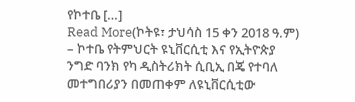የኮተቤ […]
Read More(ኮትዩ፣ ታህሳስ 15 ቀን 2018 ዓ.ም) – ኮተቤ የትምህርት ዩኒቨርሲቲ እና የኢትዮጵያ ንግድ ባንክ የካ ዲስትሪክት ሲቢኢ በጄ የተባለ መተግበሪያን በመጠቀም ለዩኒቨርሲቲው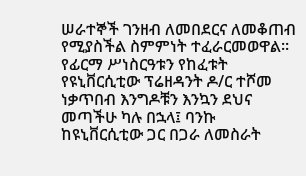ሠራተኞች ገንዘብ ለመበደርና ለመቆጠብ የሚያስችል ስምምነት ተፈራርመወዋል። የፊርማ ሥነስርዓቱን የከፈቱት የዩኒቨርሲቲው ፕሬዘዳንት ዶ/ር ተሾመ ነቃጥበብ እንግዶቹን እንኳን ደህና መጣችሁ ካሉ በኋላ፤ ባንኩ ከዩኒቨርሲቲው ጋር በጋራ ለመስራት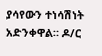ያሳየውን ተነሳሽነት አድንቀዋል። ዶ/ር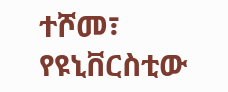ተሾመ፣ የዩኒቨርስቲው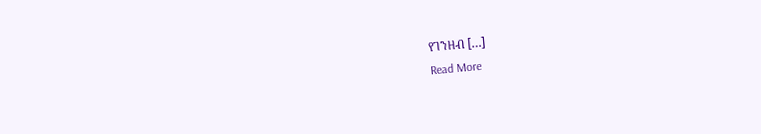የገንዘብ […]
Read More